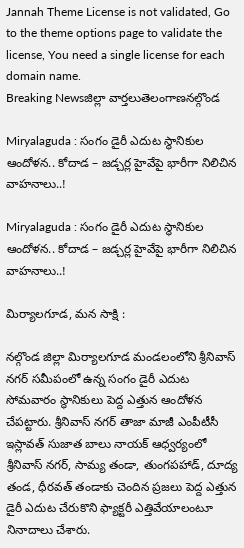Jannah Theme License is not validated, Go to the theme options page to validate the license, You need a single license for each domain name.
Breaking Newsజిల్లా వార్తలుతెలంగాణనల్గొండ

Miryalaguda : సంగం డైరీ ఎదుట స్థానికుల ఆందోళన.. కోదాడ – జడ్చర్ల హైవేపై భారీగా నిలిచిన వాహనాలు..!

Miryalaguda : సంగం డైరీ ఎదుట స్థానికుల ఆందోళన.. కోదాడ – జడ్చర్ల హైవేపై భారీగా నిలిచిన వాహనాలు..!

మిర్యాలగూడ, మన సాక్షి :

నల్గొండ జిల్లా మిర్యాలగూడ మండలంలోని శ్రీనివాస్ నగర్ సమీపంలో ఉన్న సంగం డైరీ ఎదుట సోమవారం స్థానికులు పెద్ద ఎత్తున ఆందోళన చేపట్టారు. శ్రీనివాస్ నగర్ తాజా మాజీ ఎంపీటీసీ ఇస్లావత్ సుజాత బాలు నాయక్ ఆధ్వర్యంలో శ్రీనివాస్ నగర్, సామ్య తండా, తుంగపహాడ్, దూద్య తండ, ధీరవత్ తండాకు చెందిన ప్రజలు పెద్ద ఎత్తున డైరీ ఎదుట చేరుకొని ఫ్యాక్టరీ ఎత్తివేయాలంటూ నినాదాలు చేశారు.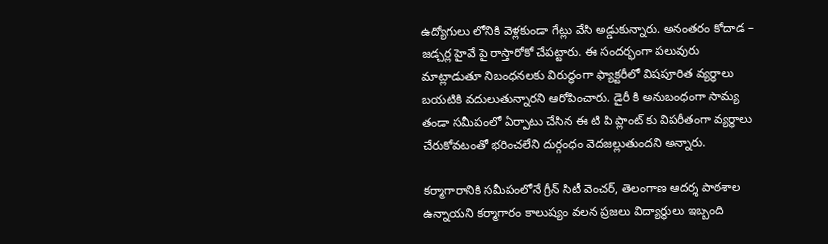ఉద్యోగులు లోనికి వెళ్లకుండా గేట్లు వేసి అడ్డుకున్నారు. అనంతరం కోదాడ – జడ్చర్ల హైవే పై రాస్తారోకో చేపట్టారు. ఈ సందర్భంగా పలువురు మాట్లాడుతూ నిబంధనలకు విరుద్ధంగా ఫ్యాక్టరీలో విషపూరిత వ్యర్ధాలు బయటికి వదులుతున్నారని ఆరోపించారు. డైరీ కి అనుబంధంగా సామ్య తండా సమీపంలో ఏర్పాటు చేసిన ఈ టి పి ప్లాంట్ కు విపరీతంగా వ్యర్ధాలు చేరుకోవటంతో భరించలేని దుర్గంధం వెదజల్లుతుందని అన్నారు.

కర్మాగారానికి సమీపంలోనే గ్రీన్ సిటీ వెంచర్, తెలంగాణ ఆదర్శ పాఠశాల ఉన్నాయని కర్మాగారం కాలుష్యం వలన ప్రజలు విద్యార్థులు ఇబ్బంది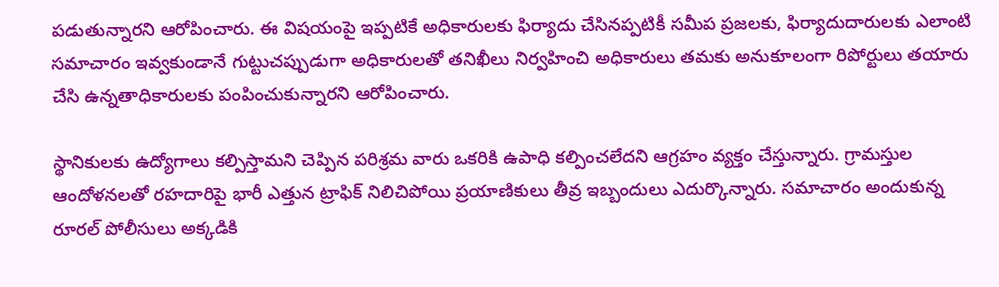పడుతున్నారని ఆరోపించారు. ఈ విషయంపై ఇప్పటికే అధికారులకు ఫిర్యాదు చేసినప్పటికీ సమీప ప్రజలకు, ఫిర్యాదుదారులకు ఎలాంటి సమాచారం ఇవ్వకుండానే గుట్టుచప్పుడుగా అధికారులతో తనిఖీలు నిర్వహించి అధికారులు తమకు అనుకూలంగా రిపోర్టులు తయారు చేసి ఉన్నతాధికారులకు పంపించుకున్నారని ఆరోపించారు.

స్థానికులకు ఉద్యోగాలు కల్పిస్తామని చెప్పిన పరిశ్రమ వారు ఒకరికి ఉపాధి కల్పించలేదని ఆగ్రహం వ్యక్తం చేస్తున్నారు. గ్రామస్తుల ఆందోళనలతో రహదారిపై భారీ ఎత్తున ట్రాఫిక్ నిలిచిపోయి ప్రయాణికులు తీవ్ర ఇబ్బందులు ఎదుర్కొన్నారు. సమాచారం అందుకున్న రూరల్ పోలీసులు అక్కడికి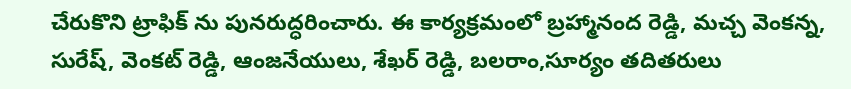చేరుకొని ట్రాఫిక్ ను పునరుద్ధరించారు. ఈ కార్యక్రమంలో బ్రహ్మానంద రెడ్డి, మచ్చ వెంకన్న, సురేష్, వెంకట్ రెడ్డి, ఆంజనేయులు, శేఖర్ రెడ్డి, బలరాం,సూర్యం తదితరులు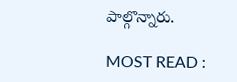పాల్గొన్నారు.

MOST READ :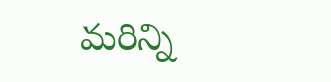మరిన్ని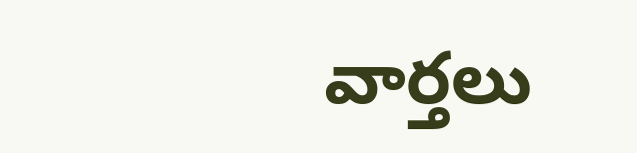వార్తలు